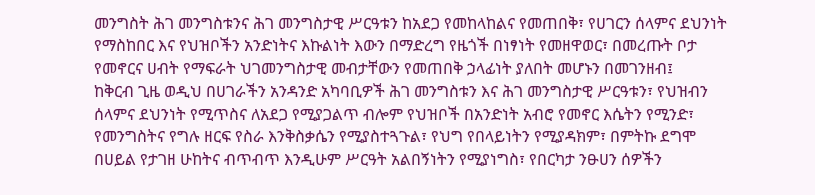መንግስት ሕገ መንግስቱንና ሕገ መንግስታዊ ሥርዓቱን ከአደጋ የመከላከልና የመጠበቅ፣ የሀገርን ሰላምና ደህንነት የማስከበር እና የህዝቦችን አንድነትና እኩልነት እውን በማድረግ የዜጎች በነፃነት የመዘዋወር፣ በመረጡት ቦታ የመኖርና ሀብት የማፍራት ህገመንግስታዊ መብታቸውን የመጠበቅ ኃላፊነት ያለበት መሆኑን በመገንዘብ፤
ከቅርብ ጊዜ ወዲህ በሀገራችን አንዳንድ አካባቢዎች ሕገ መንግስቱን እና ሕገ መንግስታዊ ሥርዓቱን፣ የህዝብን ሰላምና ደህንነት የሚጥስና ለአደጋ የሚያጋልጥ ብሎም የህዝቦች በአንድነት አብሮ የመኖር እሴትን የሚንድ፣ የመንግስትና የግሉ ዘርፍ የስራ እንቅስቃሴን የሚያስተጓጉል፣ የህግ የበላይነትን የሚያዳክም፣ በምትኩ ደግሞ በሀይል የታገዘ ሁከትና ብጥብጥ እንዲሁም ሥርዓት አልበኝነትን የሚያነግስ፣ የበርካታ ንፁሀን ሰዎችን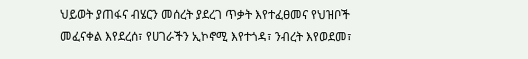ህይወት ያጠፋና ብሄርን መሰረት ያደረገ ጥቃት እየተፈፀመና የህዝቦች መፈናቀል እየደረሰ፣ የሀገራችን ኢኮኖሚ እየተጎዳ፣ ንብረት እየወደመ፣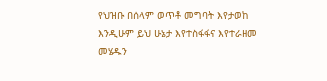የህዝቡ በሰላም ወጥቶ መግባት እየታወከ እንዲሁም ይህ ሁኔታ እየተስፋፋና እየተራዘመ መሄዱን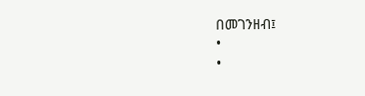በመገንዘብ፤
•
•